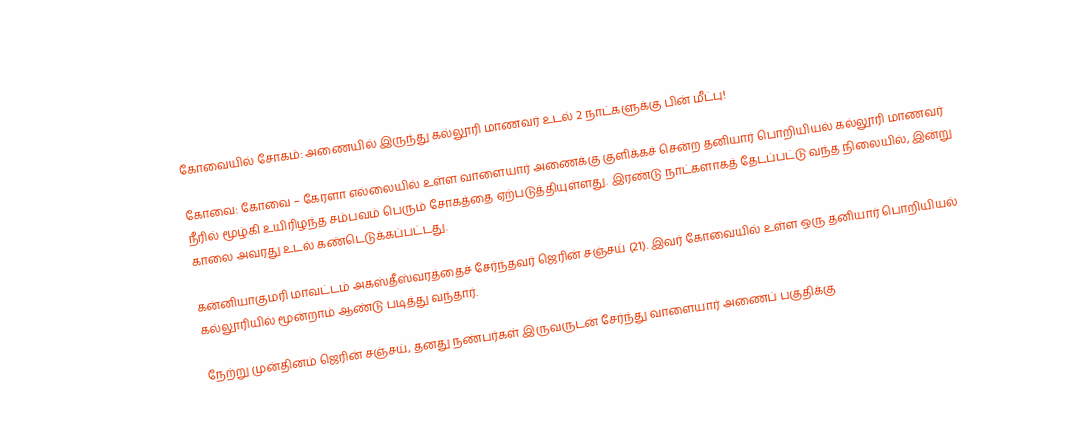கோவையில் சோகம்: அணையில் இருந்து கல்லூரி மாணவர் உடல் 2 நாட்களுக்கு பின் மீட்பு!

கோவை: கோவை – கேரளா எல்லையில் உள்ள வாளையார் அணைக்கு குளிக்கச் சென்ற தனியார் பொறியியல் கல்லூரி மாணவர் நீரில் மூழ்கி உயிரிழந்த சம்பவம் பெரும் சோகத்தை ஏற்படுத்தியுள்ளது. இரண்டு நாட்களாகத் தேடப்பட்டு வந்த நிலையில், இன்று காலை அவரது உடல் கண்டெடுக்கப்பட்டது.

கன்னியாகுமரி மாவட்டம் அகஸ்தீஸ்வரத்தைச் சேர்ந்தவர் ஜெரின் சஞ்சய் (21). இவர் கோவையில் உள்ள ஒரு தனியார் பொறியியல் கல்லூரியில் மூன்றாம் ஆண்டு படித்து வந்தார்.

நேற்று முன்தினம் ஜெரின் சஞ்சய், தனது நண்பர்கள் இருவருடன் சேர்ந்து வாளையார் அணைப் பகுதிக்கு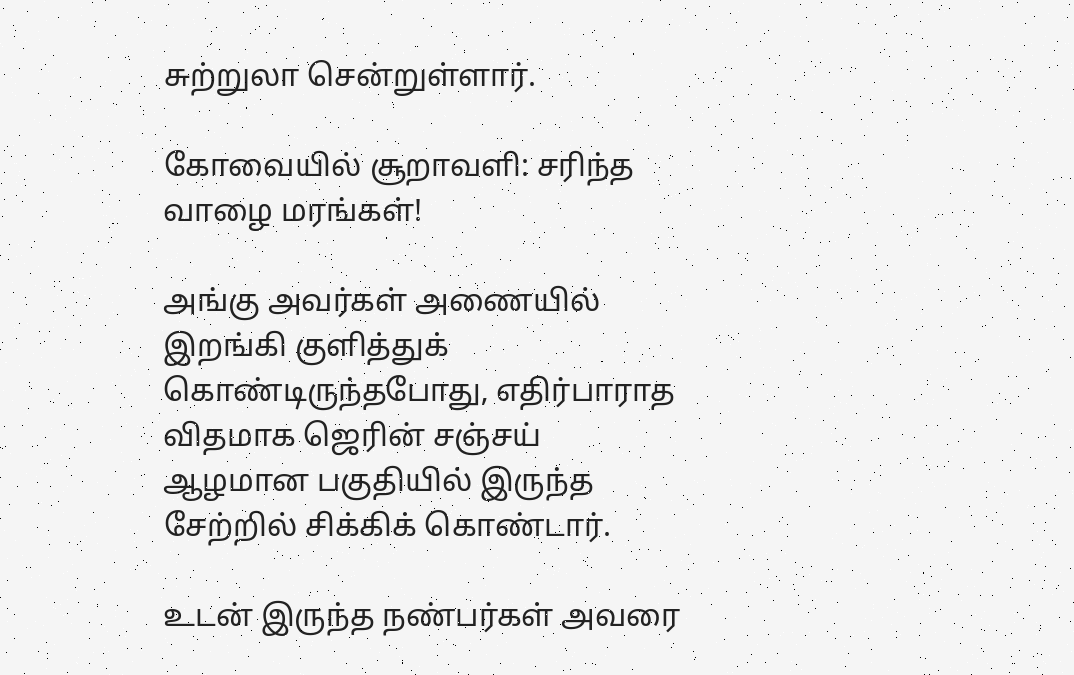சுற்றுலா சென்றுள்ளார்.

கோவையில் சூறாவளி: சரிந்த வாழை மரங்கள்!

அங்கு அவர்கள் அணையில் இறங்கி குளித்துக் கொண்டிருந்தபோது, எதிர்பாராத விதமாக ஜெரின் சஞ்சய் ஆழமான பகுதியில் இருந்த சேற்றில் சிக்கிக் கொண்டார்.

உடன் இருந்த நண்பர்கள் அவரை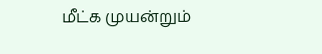மீட்க முயன்றும்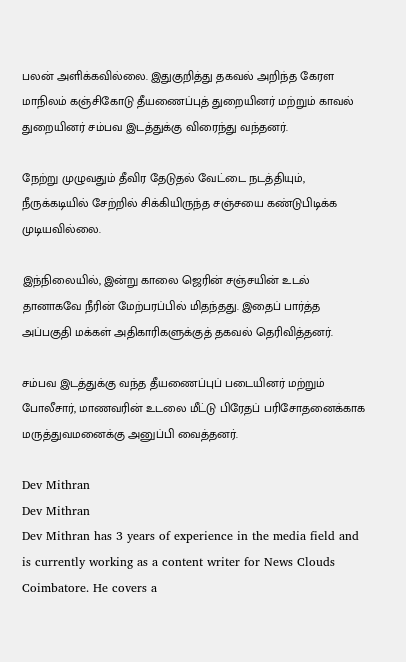பலன் அளிக்கவில்லை. இதுகுறித்து தகவல் அறிந்த கேரள மாநிலம் கஞ்சிகோடு தீயணைப்புத் துறையினர் மற்றும் காவல் துறையினர் சம்பவ இடத்துக்கு விரைந்து வந்தனர்.

நேற்று முழுவதும் தீவிர தேடுதல் வேட்டை நடத்தியும், நீருக்கடியில் சேற்றில் சிக்கியிருந்த சஞ்சயை கண்டுபிடிக்க முடியவில்லை.

இந்நிலையில், இன்று காலை ஜெரின் சஞ்சயின் உடல் தானாகவே நீரின் மேற்பரப்பில் மிதந்தது. இதைப் பார்த்த அப்பகுதி மக்கள் அதிகாரிகளுக்குத் தகவல் தெரிவித்தனர்.

சம்பவ இடத்துக்கு வந்த தீயணைப்புப் படையினர் மற்றும் போலீசார், மாணவரின் உடலை மீட்டு பிரேதப் பரிசோதனைக்காக மருத்துவமனைக்கு அனுப்பி வைத்தனர்.

Dev Mithran
Dev Mithran
Dev Mithran has 3 years of experience in the media field and is currently working as a content writer for News Clouds Coimbatore. He covers a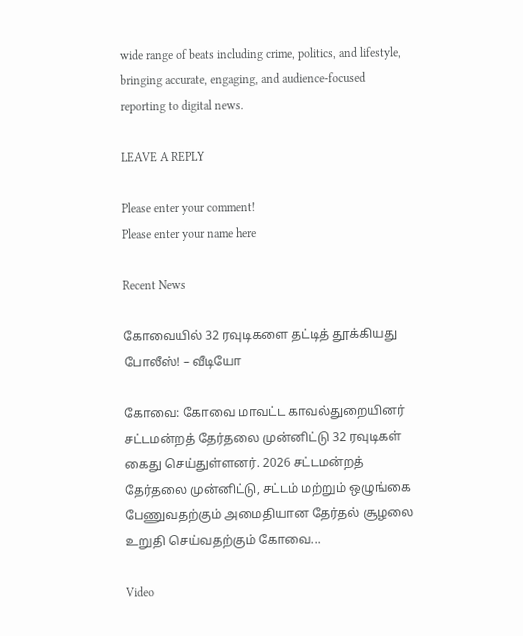wide range of beats including crime, politics, and lifestyle, bringing accurate, engaging, and audience-focused reporting to digital news.

LEAVE A REPLY

Please enter your comment!
Please enter your name here

Recent News

கோவையில் 32 ரவுடிகளை தட்டித் தூக்கியது போலீஸ்! – வீடியோ

கோவை: கோவை மாவட்ட காவல்துறையினர் சட்டமன்றத் தேர்தலை முன்னிட்டு 32 ரவுடிகள் கைது செய்துள்ளனர். 2026 சட்டமன்றத் தேர்தலை முன்னிட்டு, சட்டம் மற்றும் ஒழுங்கை பேணுவதற்கும் அமைதியான தேர்தல் சூழலை உறுதி செய்வதற்கும் கோவை...

Video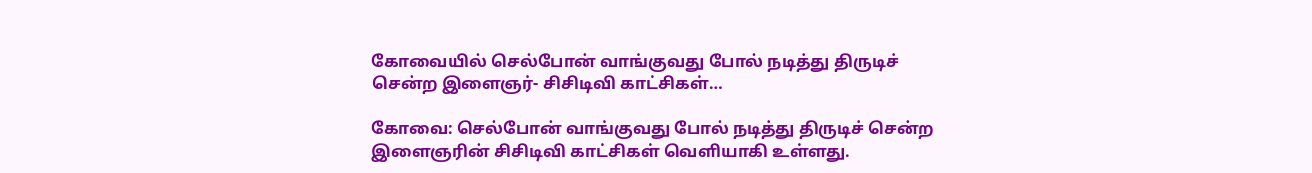கோவையில் செல்போன் வாங்குவது போல் நடித்து திருடிச் சென்ற இளைஞர்- சிசிடிவி காட்சிகள்…

கோவை: செல்போன் வாங்குவது போல் நடித்து திருடிச் சென்ற இளைஞரின் சிசிடிவி காட்சிகள் வெளியாகி உள்ளது.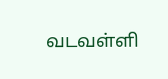வடவள்ளி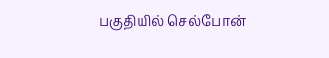பகுதியில் செல்போன்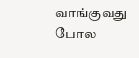வாங்குவது போல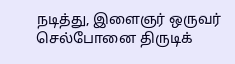நடித்து, இளைஞர் ஒருவர் செல்போனை திருடிக்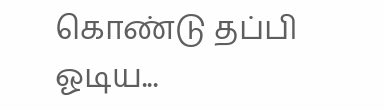கொண்டு தப்பி ஓடிய...